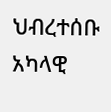ህብረተሰቡ አካላዊ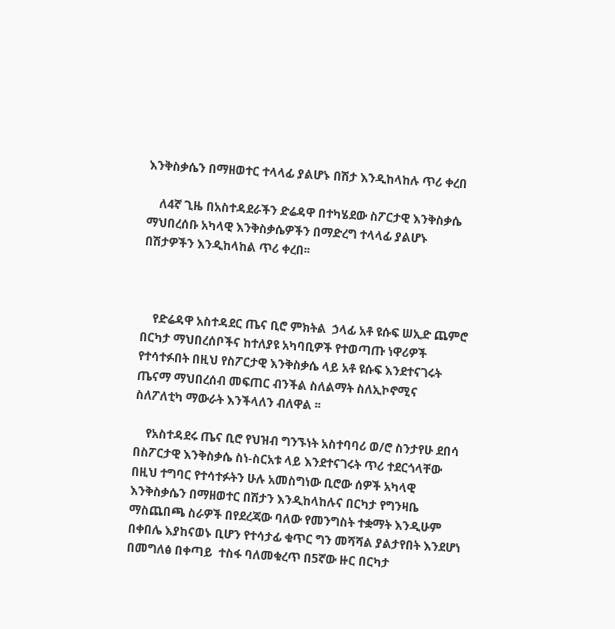እንቅስቃሴን በማዘወተር ተላላፊ ያልሆኑ በሽታ እንዲከላከሉ ጥሪ ቀረበ

    ለ4ኛ ጊዜ በአስተዳደራችን ድሬዳዋ በተካሄደው ስፖርታዊ እንቅስቃሴ ማህበረሰቡ አካላዊ እንቅስቃሴዎችን በማድረግ ተላላፊ ያልሆኑ በሽታዎችን እንዲከላከል ጥሪ ቀረበ፡፡



    የድሬዳዋ አስተዳደር ጤና ቢሮ ምክትል  ኃላፊ አቶ ዩሱፍ ሠኢድ ጨምሮ በርካታ ማህበረሰቦችና ከተለያዩ አካባቢዎች የተወጣጡ ነዋሪዎች የተሳተፉበት በዚህ የስፖርታዊ እንቅስቃሴ ላይ አቶ ዩሱፍ እንደተናገሩት ጤናማ ማህበረሰብ መፍጠር ብንችል ስለልማት ስለኢኮኖሚና  ስለፖለቲካ ማውራት እንችላለን ብለዋል ፡፡

    የአስተዳደሩ ጤና ቢሮ የህዝብ ግንኙነት አስተባባሪ ወ/ሮ ስንታየሁ ደበሳ በስፖርታዊ እንቅስቃሴ ስነ-ስርአቱ ላይ እንደተናገሩት ጥሪ ተደርጎላቸው በዚህ ተግባር የተሳተፉትን ሁሉ አመስግነው ቢሮው ሰዎች አካላዊ እንቅስቃሴን በማዘወተር በሽታን እንዲከላከሉና በርካታ የግንዛቤ ማስጨበጫ ስራዎች በየደረጃው ባለው የመንግስት ተቋማት እንዲሁም በቀበሌ እያከናወኑ ቢሆን የተሳታፊ ቁጥር ግን መሻሻል ያልታየበት እንደሆነ በመግለፅ በቀጣይ  ተስፋ ባለመቁረጥ በ5ኛው ዙር በርካታ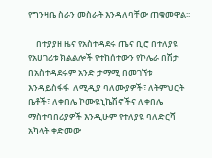የግንዛቤ ስራን መስራት እንዳለባቸው ጠቁመዋል፡፡

    በተያያዘ ዜና የአስተዳደሩ ጤና ቢሮ በተለያዩ የአሀገሪቱ ክልልሎች የተከሰተውን የኮሌራ በሽታ በአስተዳደሩም አንድ ታማሚ በመገኘቱ እንዳይስፋፋ  ለሚዲያ ባለሙያዎች፣ ለትምህርት ቤቶች፣ ለቀበሌ ኮሙዩኒኬሽኖችና ለቀበሌ ማስተባበሪያዎች እንዲሁም የተለያዩ ባለድርሻ አካላት ቀድመው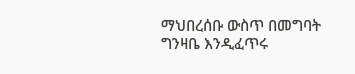ማህበረሰቡ ውስጥ በመግባት ግንዛቤ እንዲፈጥሩ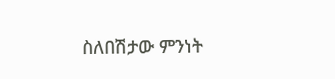ስለበሽታው ምንነት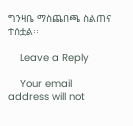ግንዛቤ ማስጨበጫ ስልጠና ተሰቷል፡፡

    Leave a Reply

    Your email address will not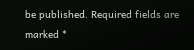be published. Required fields are marked *